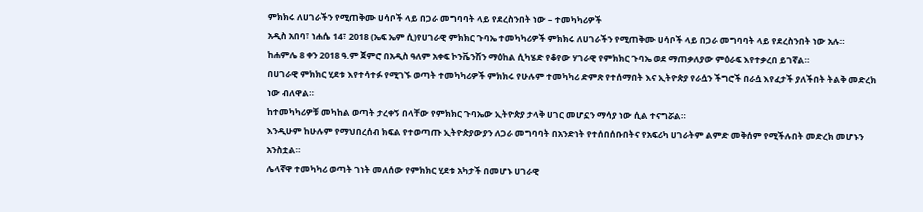ምክክሩ ለሀገራችን የሚጠቅሙ ሀሳቦች ላይ በጋራ መግባባት ላይ የደረስንበት ነው – ተመካካሪዎች
አዲስ አበባ፣ ነሐሴ 14፣ 2018 (ኤፍ ኤም ሲ)የሀገራዊ ምክክር ጉባኤ ተመካካሪዎች ምክክሩ ለሀገራችን የሚጠቅሙ ሀሳቦች ላይ በጋራ መግባባት ላይ የደረስንበት ነው አሉ።
ከሐምሌ 8 ቀን 2018 ዓ.ም ጀምሮ በአዲስ ዓለም አቀፍ ኮንቬንሽን ማዕከል ሲካሄድ የቆየው ሃገራዊ የምክክር ጉባኤ ወደ ማጠቃለያው ምዕራፍ እየተቃረበ ይገኛል።
በሀገራዊ ምክክር ሂደቱ እየተሳተፉ የሚገኙ ወጣት ተመካካሪዎች ምክክሩ የሁሉም ተመካካሪ ድምጽ የተሰማበት እና ኢትዮጵያ የራሷን ችግሮች በራሷ እየፈታች ያለችበት ትልቅ መድረክ ነው ብለዋል።
ከተመካካሪዎቹ መካከል ወጣት ታረቀኝ በላቸው የምክክር ጉባኤው ኢትዮጵያ ታላቅ ሀገር መሆኗን ማሳያ ነው ሲል ተናግሯል።
እንዲሁም ከሁሉም የማህበረሰብ ክፍል የተወጣጡ ኢትዮጵያውያን ለጋራ መግባባት በአንድነት የተሰበሰቡበትና የአፍሪካ ሀገራትም ልምድ መቅሰም የሚችሉበት መድረክ መሆኑን አንስቷል።
ሌላኛዋ ተመካካሪ ወጣት ገነት መለሰው የምክክር ሂደቱ አካታች በመሆኑ ሀገራዊ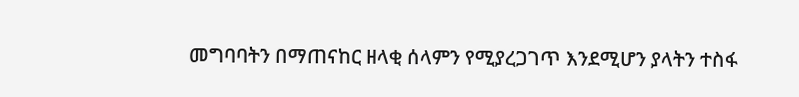መግባባትን በማጠናከር ዘላቂ ሰላምን የሚያረጋገጥ እንደሚሆን ያላትን ተስፋ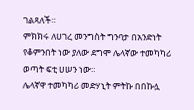ገልጻለች።
ምክክሩ ለሀገረ መንግስት ግንባታ በአንድነት የቆምንበት ነው ያለው ደግሞ ሌላኛው ተመካካሪ ወጣት ፍቲ ሀሠን ነው።
ሌላኛዋ ተመካካሪ መድሃኒት ምትኩ በበኩሏ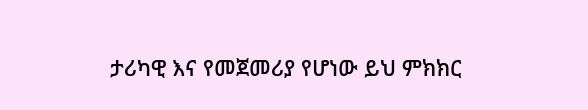ታሪካዊ እና የመጀመሪያ የሆነው ይህ ምክክር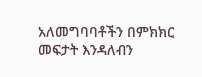አለመግባባቶችን በምክክር መፍታት እንዳለብን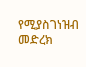የሚያስገነዝብ መድረክ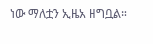ነው ማለቷን ኢዜአ ዘግቧል።